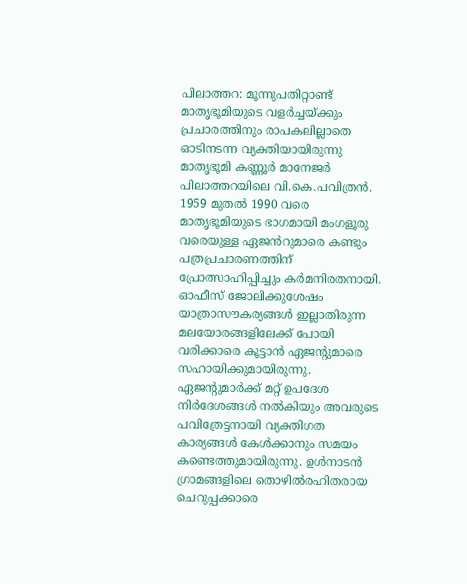പിലാത്തറ: മൂന്നുപതിറ്റാണ്ട് മാതൃഭൂമിയുടെ വളർച്ചയ്ക്കും പ്രചാരത്തിനും രാപകലില്ലാതെ ഓടിനടന്ന വ്യക്തിയായിരുന്നു മാതൃഭൂമി കണ്ണൂർ മാനേജർ പിലാത്തറയിലെ വി.കെ.പവിത്രൻ. 1959 മുതൽ 1990 വരെ മാതൃഭൂമിയുടെ ഭാഗമായി മംഗളൂരു വരെയുള്ള ഏജൻറുമാരെ കണ്ടും പത്രപ്രചാരണത്തിന് പ്രോത്സാഹിപ്പിച്ചും കർമനിരതനായി.
ഓഫീസ് ജോലിക്കുശേഷം യാത്രാസൗകര്യങ്ങൾ ഇല്ലാതിരുന്ന മലയോരങ്ങളിലേക്ക് പോയി വരിക്കാരെ കൂട്ടാൻ ഏജന്റുമാരെ സഹായിക്കുമായിരുന്നു. ഏജന്റുമാർക്ക് മറ്റ് ഉപദേശ നിർദേശങ്ങൾ നൽകിയും അവരുടെ പവിത്രേട്ടനായി വ്യക്തിഗത കാര്യങ്ങൾ കേൾക്കാനും സമയം കണ്ടെത്തുമായിരുന്നു. ഉൾനാടൻ ഗ്രാമങ്ങളിലെ തൊഴിൽരഹിതരായ ചെറുപ്പക്കാരെ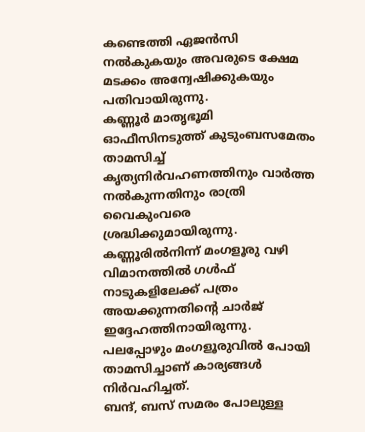കണ്ടെത്തി ഏജൻസി നൽകുകയും അവരുടെ ക്ഷേമ മടക്കം അന്വേഷിക്കുകയും പതിവായിരുന്നു.
കണ്ണൂർ മാതൃഭൂമി ഓഫീസിനടുത്ത് കുടുംബസമേതം താമസിച്ച് കൃത്യനിർവഹണത്തിനും വാർത്ത നൽകുന്നതിനും രാത്രി വൈകുംവരെ ശ്രദ്ധിക്കുമായിരുന്നു. കണ്ണൂരിൽനിന്ന് മംഗളൂരു വഴി വിമാനത്തിൽ ഗൾഫ് നാടുകളിലേക്ക് പത്രം അയക്കുന്നതിന്റെ ചാർജ് ഇദ്ദേഹത്തിനായിരുന്നു. പലപ്പോഴും മംഗളൂരുവിൽ പോയി താമസിച്ചാണ് കാര്യങ്ങൾ നിർവഹിച്ചത്.
ബന്ദ്, ബസ് സമരം പോലുള്ള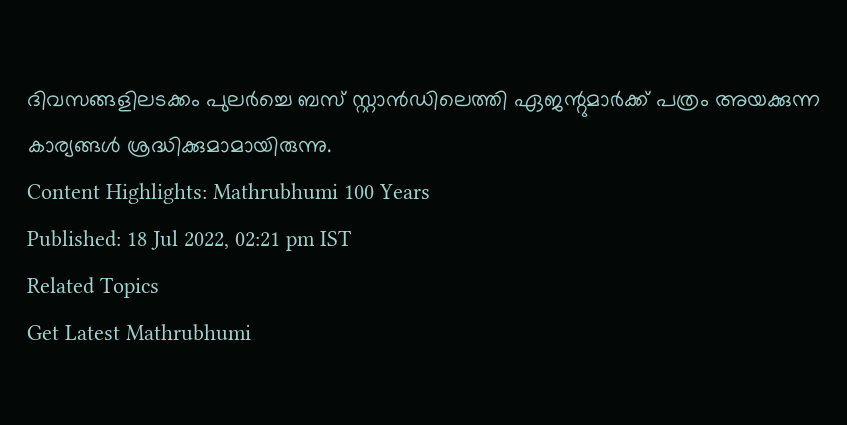ദിവസങ്ങളിലടക്കം പുലർച്ചെ ബസ് സ്റ്റാൻഡിലെത്തി ഏജന്റുമാർക്ക് പത്രം അയക്കുന്ന കാര്യങ്ങൾ ശ്രദ്ധിക്കുമാമായിരുന്നു.
Content Highlights: Mathrubhumi 100 Years
Published: 18 Jul 2022, 02:21 pm IST
Related Topics
Get Latest Mathrubhumi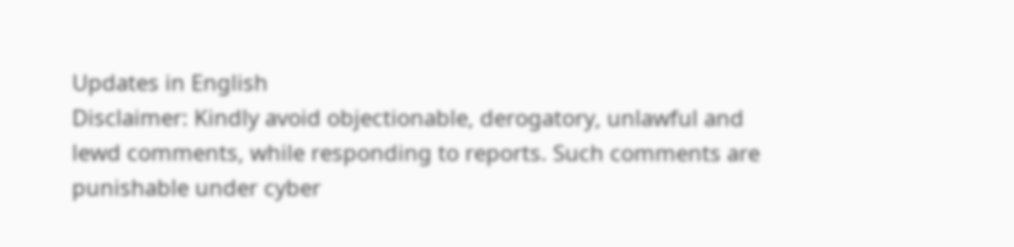Updates in English
Disclaimer: Kindly avoid objectionable, derogatory, unlawful and lewd comments, while responding to reports. Such comments are punishable under cyber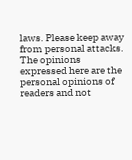laws. Please keep away from personal attacks. The opinions expressed here are the personal opinions of readers and not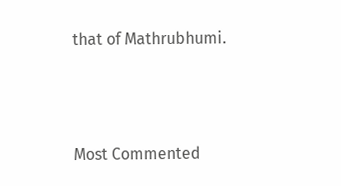that of Mathrubhumi.



Most Commented